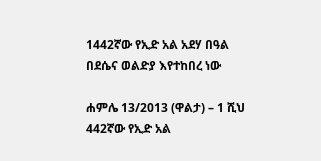1442ኛው የኢድ አል አደሃ በዓል በደሴና ወልድያ እየተከበረ ነው

ሐምሌ 13/2013 (ዋልታ) – 1 ሺህ 442ኛው የኢድ አል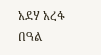አደሃ አረፋ በዓል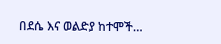በደሴ እና ወልድያ ከተሞች…